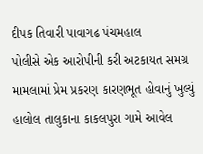દીપક તિવારી પાવાગઢ પંચમહાલ
પોલીસે એક આરોપીની કરી અટકાયત સમગ્ર મામલામાં પ્રેમ પ્રકરણ કારણભૂત હોવાનું ખુલ્યું
હાલોલ તાલુકાના કાકલપુરા ગામે આવેલ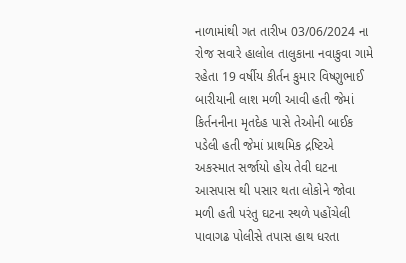નાળામાંથી ગત તારીખ 03/06/2024 ના રોજ સવારે હાલોલ તાલુકાના નવાકુવા ગામે રહેતા 19 વર્ષીય કીર્તન કુમાર વિષ્ણુભાઈ બારીયાની લાશ મળી આવી હતી જેમાં કિર્તનનીના મૃતદેહ પાસે તેઓની બાઈક પડેલી હતી જેમાં પ્રાથમિક દ્રષ્ટિએ અકસ્માત સર્જાયો હોય તેવી ઘટના આસપાસ થી પસાર થતા લોકોને જોવા મળી હતી પરંતુ ઘટના સ્થળે પહોંચેલી પાવાગઢ પોલીસે તપાસ હાથ ધરતા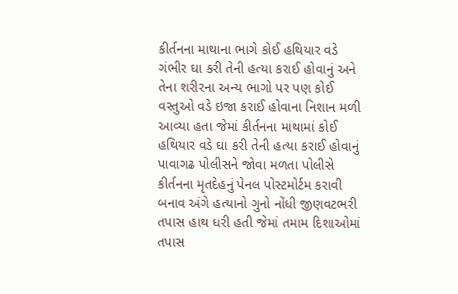કીર્તનના માથાના ભાગે કોઈ હથિયાર વડે ગંભીર ઘા કરી તેની હત્યા કરાઈ હોવાનું અને તેના શરીરના અન્ય ભાગો પર પણ કોઈ વસ્તુઓ વડે ઇજા કરાઈ હોવાના નિશાન મળી આવ્યા હતા જેમાં કીર્તનના માથામાં કોઈ હથિયાર વડે ઘા કરી તેની હત્યા કરાઈ હોવાનું પાવાગઢ પોલીસને જોવા મળતા પોલીસે કીર્તનના મૃતદેહનું પેનલ પોસ્ટમોર્ટમ કરાવી બનાવ અંગે હત્યાનો ગુનો નોંધી જીણવટભરી તપાસ હાથ ધરી હતી જેમાં તમામ દિશાઓમાં તપાસ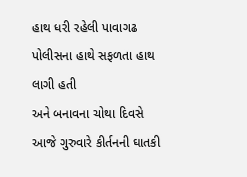હાથ ધરી રહેલી પાવાગઢ પોલીસના હાથે સફળતા હાથ લાગી હતી
અને બનાવના ચોથા દિવસે આજે ગુરુવારે કીર્તનની ઘાતકી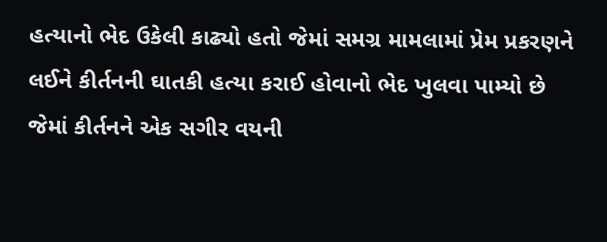હત્યાનો ભેદ ઉકેલી કાઢ્યો હતો જેમાં સમગ્ર મામલામાં પ્રેમ પ્રકરણને લઈને કીર્તનની ઘાતકી હત્યા કરાઈ હોવાનો ભેદ ખુલવા પામ્યો છે જેમાં કીર્તનને એક સગીર વયની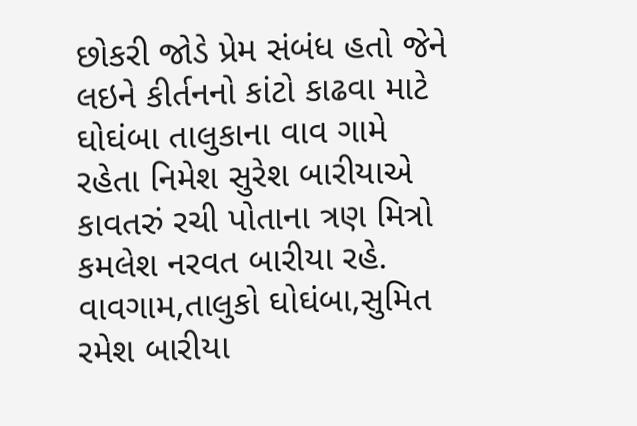છોકરી જોડે પ્રેમ સંબંધ હતો જેને લઇને કીર્તનનો કાંટો કાઢવા માટે ઘોઘંબા તાલુકાના વાવ ગામે રહેતા નિમેશ સુરેશ બારીયાએ કાવતરું રચી પોતાના ત્રણ મિત્રો કમલેશ નરવત બારીયા રહે. વાવગામ,તાલુકો ઘોઘંબા,સુમિત રમેશ બારીયા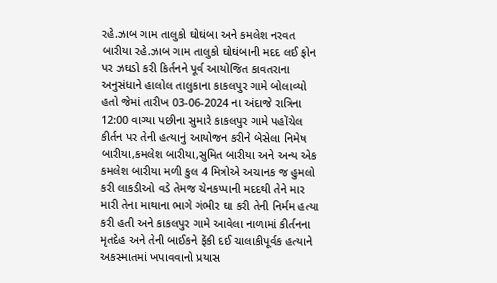રહે.ઝાબ ગામ તાલુકો ઘોઘંબા અને કમલેશ નરવત બારીયા રહે.ઝાબ ગામ તાલુકો ઘોઘંબાની મદદ લઈ ફોન પર ઝઘડો કરી કિર્તનને પૂર્વ આયોજિત કાવતરાના અનુસંધાને હાલોલ તાલુકાના કાકલપુર ગામે બોલાવ્યો હતો જેમાં તારીખ 03-06-2024 ના અંદાજે રાત્રિના 12:00 વાગ્યા પછીના સુમારે કાકલપુર ગામે પહોંચેલ કીર્તન પર તેની હત્યાનું આયોજન કરીને બેસેલા નિમેષ બારીયા,કમલેશ બારીયા,સુમિત બારીયા અને અન્ય એક કમલેશ બારીયા મળી કુલ 4 મિત્રોએ અચાનક જ હુમલો કરી લાકડીઓ વડે તેમજ ચેનકપ્પાની મદદથી તેને માર મારી તેના માથાના ભાગે ગંભીર ઘા કરી તેની નિર્મમ હત્યા કરી હતી અને કાકલપુર ગામે આવેલા નાળામાં કીર્તનના મૃતદેહ અને તેની બાઈકને ફેંકી દઈ ચાલાકીપૂર્વક હત્યાને અકસ્માતમાં ખપાવવાનો પ્રયાસ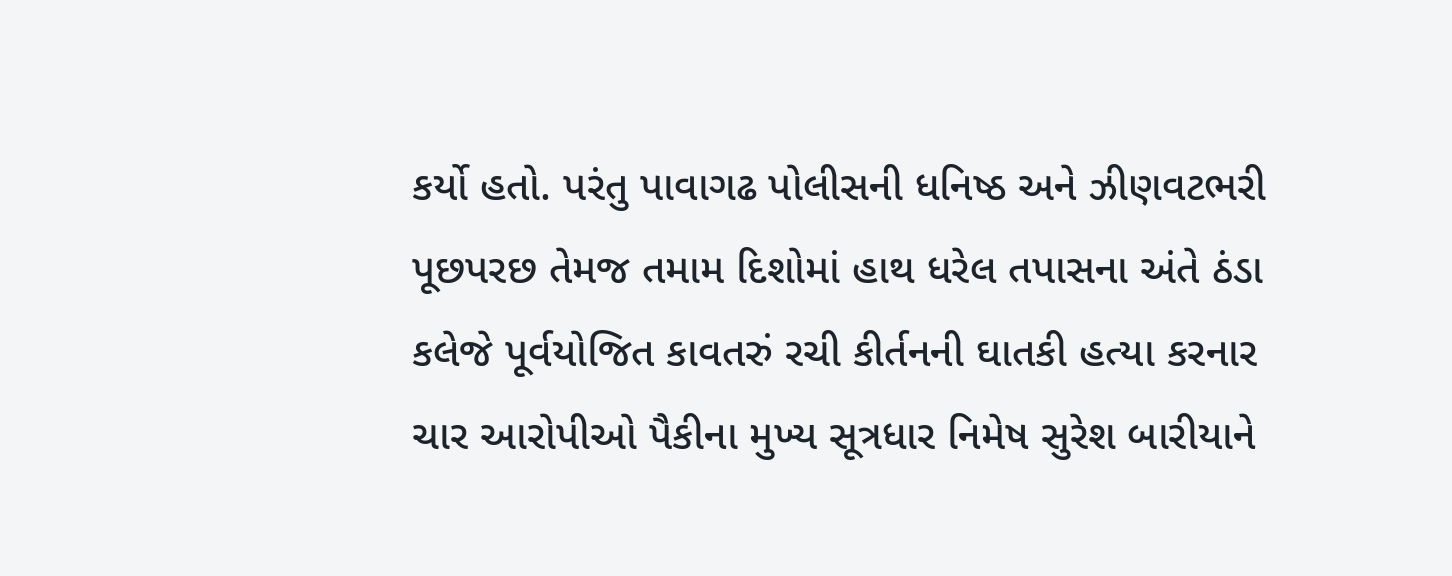કર્યો હતો. પરંતુ પાવાગઢ પોલીસની ધનિષ્ઠ અને ઝીણવટભરી પૂછપરછ તેમજ તમામ દિશોમાં હાથ ધરેલ તપાસના અંતે ઠંડા કલેજે પૂર્વયોજિત કાવતરું રચી કીર્તનની ઘાતકી હત્યા કરનાર ચાર આરોપીઓ પૈકીના મુખ્ય સૂત્રધાર નિમેષ સુરેશ બારીયાને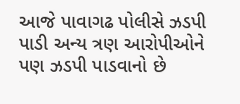આજે પાવાગઢ પોલીસે ઝડપી પાડી અન્ય ત્રણ આરોપીઓને પણ ઝડપી પાડવાનો છે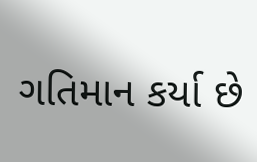ગતિમાન કર્યા છે